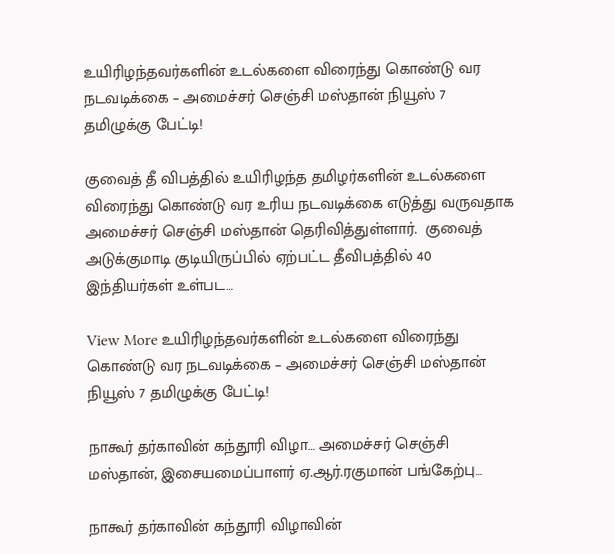உயிரிழந்தவர்களின் உடல்களை விரைந்து கொண்டு வர நடவடிக்கை – அமைச்சர் செஞ்சி மஸ்தான் நியூஸ் 7 தமிழுக்கு பேட்டி!

குவைத் தீ விபத்தில் உயிரிழந்த தமிழர்களின் உடல்களை விரைந்து கொண்டு வர உரிய நடவடிக்கை எடுத்து வருவதாக அமைச்சர் செஞ்சி மஸ்தான் தெரிவித்துள்ளார்.  குவைத் அடுக்குமாடி குடியிருப்பில் ஏற்பட்ட தீவிபத்தில் 40 இந்தியர்கள் உள்பட…

View More உயிரிழந்தவர்களின் உடல்களை விரைந்து கொண்டு வர நடவடிக்கை – அமைச்சர் செஞ்சி மஸ்தான் நியூஸ் 7 தமிழுக்கு பேட்டி!

நாகூர் தர்காவின் கந்தூரி விழா… அமைச்சர் செஞ்சி மஸ்தான், இசையமைப்பாளர் ஏ.ஆர்.ரகுமான் பங்கேற்பு…

நாகூர் தர்காவின் கந்தூரி விழாவின்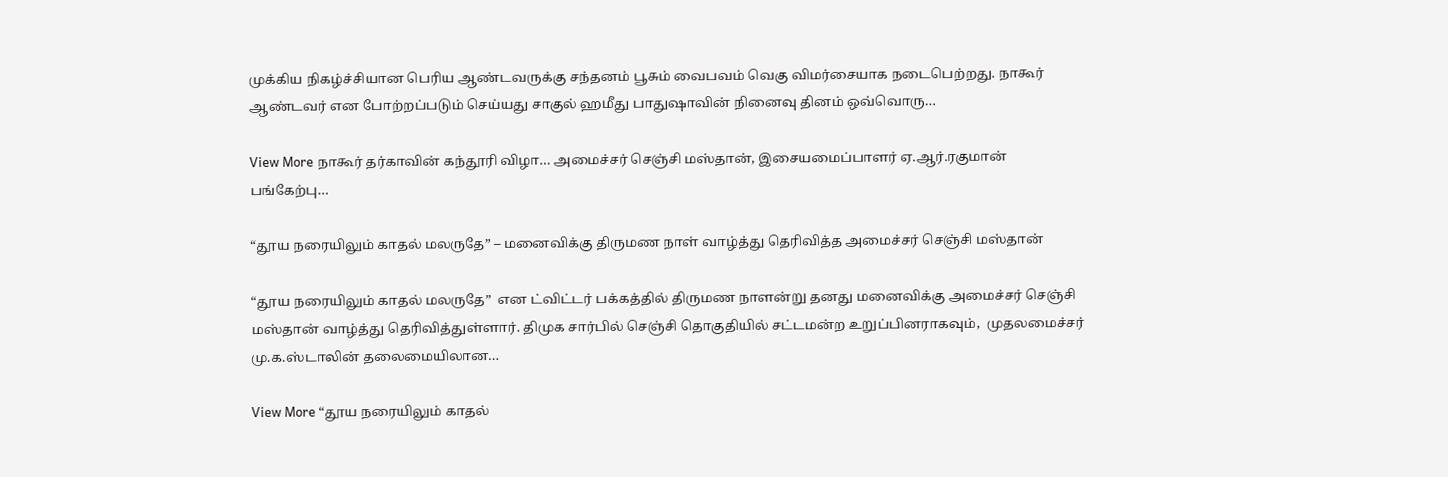முக்கிய நிகழ்ச்சியான பெரிய ஆண்டவருக்கு சந்தனம் பூசும் வைபவம் வெகு விமர்சையாக நடைபெற்றது. நாகூர் ஆண்டவர் என போற்றப்படும் செய்யது சாகுல் ஹமீது பாதுஷாவின் நினைவு தினம் ஒவ்வொரு…

View More நாகூர் தர்காவின் கந்தூரி விழா… அமைச்சர் செஞ்சி மஸ்தான், இசையமைப்பாளர் ஏ.ஆர்.ரகுமான் பங்கேற்பு…

“தூய நரையிலும் காதல் மலருதே” – மனைவிக்கு திருமண நாள் வாழ்த்து தெரிவித்த அமைச்சர் செஞ்சி மஸ்தான்

“தூய நரையிலும் காதல் மலருதே”  என ட்விட்டர் பக்கத்தில் திருமண நாளன்று தனது மனைவிக்கு அமைச்சர் செஞ்சி மஸ்தான் வாழ்த்து தெரிவித்துள்ளார். திமுக சார்பில் செஞ்சி தொகுதியில் சட்டமன்ற உறுப்பினராகவும்,  முதலமைச்சர் மு.க.ஸ்டாலின் தலைமையிலான…

View More “தூய நரையிலும் காதல்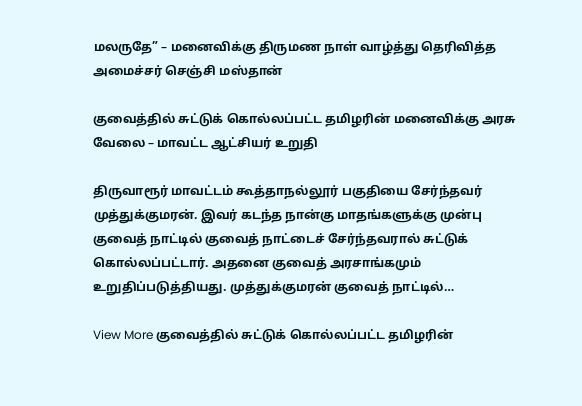மலருதே” – மனைவிக்கு திருமண நாள் வாழ்த்து தெரிவித்த அமைச்சர் செஞ்சி மஸ்தான்

குவைத்தில் சுட்டுக் கொல்லப்பட்ட தமிழரின் மனைவிக்கு அரசு வேலை – மாவட்ட ஆட்சியர் உறுதி

திருவாரூர் மாவட்டம் கூத்தாநல்லூர் பகுதியை சேர்ந்தவர் முத்துக்குமரன். இவர் கடந்த நான்கு மாதங்களுக்கு முன்பு குவைத் நாட்டில் குவைத் நாட்டைச் சேர்ந்தவரால் சுட்டுக் கொல்லப்பட்டார். அதனை குவைத் அரசாங்கமும் உறுதிப்படுத்தியது. முத்துக்குமரன் குவைத் நாட்டில்…

View More குவைத்தில் சுட்டுக் கொல்லப்பட்ட தமிழரின்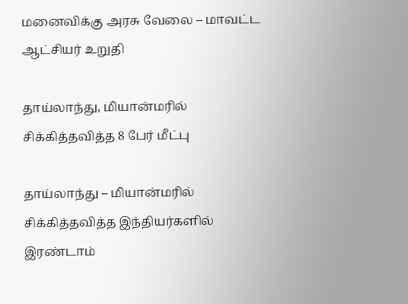மனைவிக்கு அரசு வேலை – மாவட்ட ஆட்சியர் உறுதி

தாய்லாந்து, மியான்மரில் சிக்கித்தவித்த 8 பேர் மீட்பு

தாய்லாந்து – மியான்மரில் சிக்கித்தவித்த இந்தியர்களில் இரண்டாம்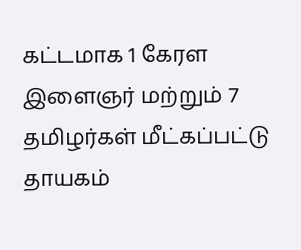கட்டமாக 1 கேரள இளைஞர் மற்றும் 7 தமிழர்கள் மீட்கப்பட்டு தாயகம்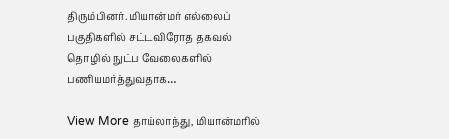திரும்பினர். மியான்மர் எல்லைப் பகுதிகளில் சட்டவிரோத தகவல் தொழில் நுட்ப வேலைகளில் பணியமர்த்துவதாக…

View More தாய்லாந்து, மியான்மரில்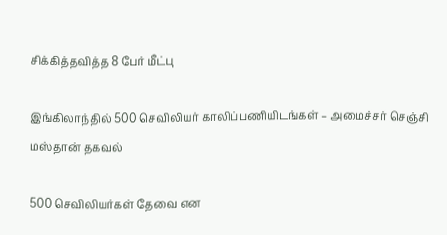சிக்கித்தவித்த 8 பேர் மீட்பு

இங்கிலாந்தில் 500 செவிலியர் காலிப்பணியிடங்கள் – அமைச்சர் செஞ்சி மஸ்தான் தகவல்

500 செவிலியர்கள் தேவை என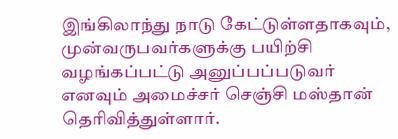இங்கிலாந்து நாடு கேட்டுள்ளதாகவும், முன்வருபவர்களுக்கு பயிற்சி வழங்கப்பட்டு அனுப்பப்படுவர் எனவும் அமைச்சர் செஞ்சி மஸ்தான் தெரிவித்துள்ளார்.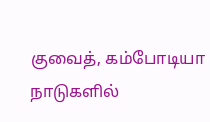குவைத், கம்போடியா நாடுகளில்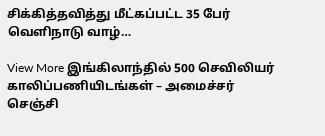சிக்கித்தவித்து மீட்கப்பட்ட 35 பேர் வெளிநாடு வாழ்…

View More இங்கிலாந்தில் 500 செவிலியர் காலிப்பணியிடங்கள் – அமைச்சர் செஞ்சி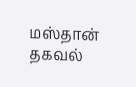மஸ்தான் தகவல்